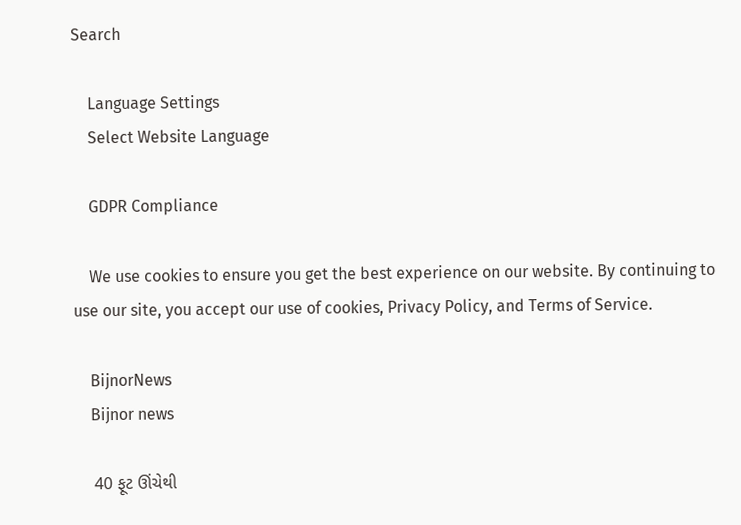Search

    Language Settings
    Select Website Language

    GDPR Compliance

    We use cookies to ensure you get the best experience on our website. By continuing to use our site, you accept our use of cookies, Privacy Policy, and Terms of Service.

    BijnorNews
    Bijnor news

    40 ફૂટ ઊંચેથી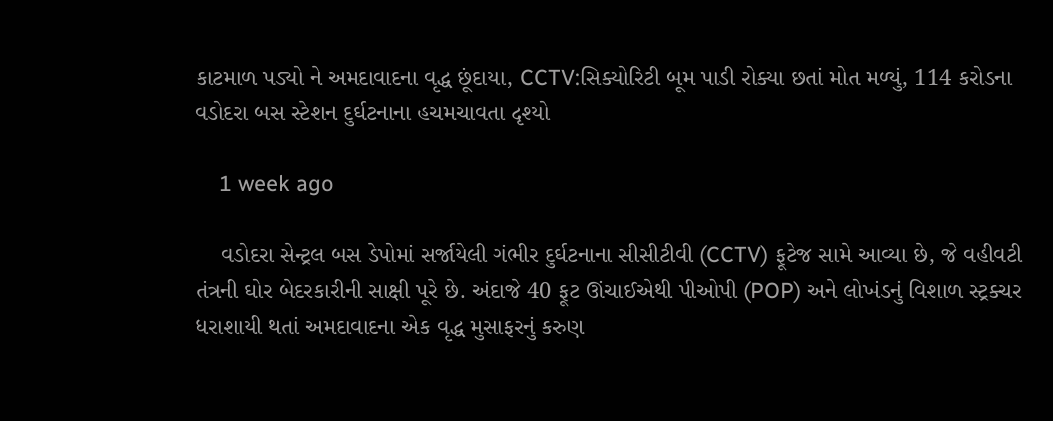કાટમાળ પડ્યો ને અમદાવાદના વૃદ્ધ છૂંદાયા, CCTV:સિક્યોરિટી બૂમ પાડી રોક્યા છતાં મોત મળ્યું, 114 કરોડના વડોદરા બસ સ્ટેશન દુર્ઘટનાના હચમચાવતા દૃશ્યો

    1 week ago

    વડોદરા સેન્ટ્રલ બસ ડેપોમાં સર્જાયેલી ગંભીર દુર્ઘટનાના સીસીટીવી (CCTV) ફૂટેજ સામે આવ્યા છે, જે વહીવટી તંત્રની ઘોર બેદરકારીની સાક્ષી પૂરે છે. અંદાજે 40 ફૂટ ઊંચાઈએથી પીઓપી (POP) અને લોખંડનું વિશાળ સ્ટ્રક્ચર ધરાશાયી થતાં અમદાવાદના એક વૃદ્ધ મુસાફરનું કરુણ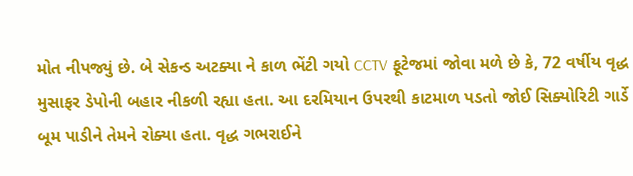મોત નીપજ્યું છે. બે સેકન્ડ અટક્યા ને કાળ ભેંટી ગયો CCTV ફૂટેજમાં જોવા મળે છે કે, 72 વર્ષીય વૃદ્ધ મુસાફર ડેપોની બહાર નીકળી રહ્યા હતા. આ દરમિયાન ઉપરથી કાટમાળ પડતો જોઈ સિક્યોરિટી ગાર્ડે બૂમ પાડીને તેમને રોક્યા હતા. વૃદ્ધ ગભરાઈને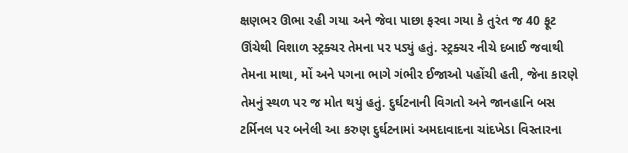ક્ષણભર ઊભા રહી ગયા અને જેવા પાછા ફરવા ગયા કે તુરંત જ 40 ફૂટ ઊંચેથી વિશાળ સ્ટ્રક્ચર તેમના પર પડ્યું હતું. સ્ટ્રક્ચર નીચે દબાઈ જવાથી તેમના માથા, મોં અને પગના ભાગે ગંભીર ઈજાઓ પહોંચી હતી, જેના કારણે તેમનું સ્થળ પર જ મોત થયું હતું. દુર્ઘટનાની વિગતો અને જાનહાનિ બસ ટર્મિનલ પર બનેલી આ કરુણ દુર્ઘટનામાં અમદાવાદના ચાંદખેડા વિસ્તારના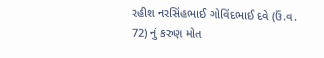રહીશ નરસિંહભાઈ ગોવિંદભાઈ દવે (ઉં.વ. 72) નું કરુણ મોત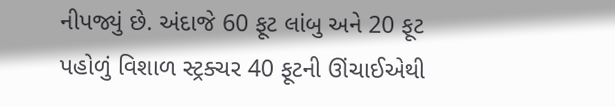નીપજ્યું છે. અંદાજે 60 ફૂટ લાંબુ અને 20 ફૂટ પહોળું વિશાળ સ્ટ્રક્ચર 40 ફૂટની ઊંચાઈએથી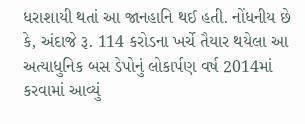ધરાશાયી થતાં આ જાનહાનિ થઈ હતી. નોંધનીય છે કે, અંદાજે રૂ. 114 કરોડના ખર્ચે તૈયાર થયેલા આ અત્યાધુનિક બસ ડેપોનું લોકાર્પણ વર્ષ 2014માં કરવામાં આવ્યું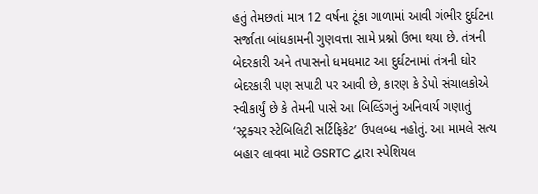હતું તેમછતાં માત્ર 12 વર્ષના ટૂંકા ગાળામાં આવી ગંભીર દુર્ઘટના સર્જાતા બાંધકામની ગુણવત્તા સામે પ્રશ્નો ઉભા થયા છે. તંત્રની બેદરકારી અને તપાસનો ધમધમાટ આ દુર્ઘટનામાં તંત્રની ઘોર બેદરકારી પણ સપાટી પર આવી છે, કારણ કે ડેપો સંચાલકોએ સ્વીકાર્યું છે કે તેમની પાસે આ બિલ્ડિંગનું અનિવાર્ય ગણાતું ‘સ્ટ્રક્ચર સ્ટેબિલિટી સર્ટિફિકેટ’ ઉપલબ્ધ નહોતું. આ મામલે સત્ય બહાર લાવવા માટે GSRTC દ્વારા સ્પેશિયલ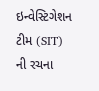ઇન્વેસ્ટિગેશન ટીમ (SIT) ની રચના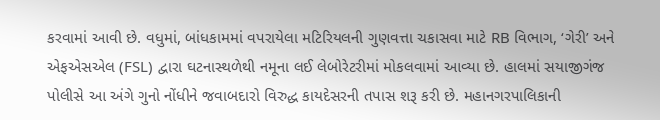કરવામાં આવી છે. વધુમાં, બાંધકામમાં વપરાયેલા મટિરિયલની ગુણવત્તા ચકાસવા માટે RB વિભાગ, ‘ગેરી’ અને એફએસએલ (FSL) દ્વારા ઘટનાસ્થળેથી નમૂના લઈ લેબોરેટરીમાં મોકલવામાં આવ્યા છે. હાલમાં સયાજીગંજ પોલીસે આ અંગે ગુનો નોંધીને જવાબદારો વિરુદ્ધ કાયદેસરની તપાસ શરૂ કરી છે. મહાનગરપાલિકાની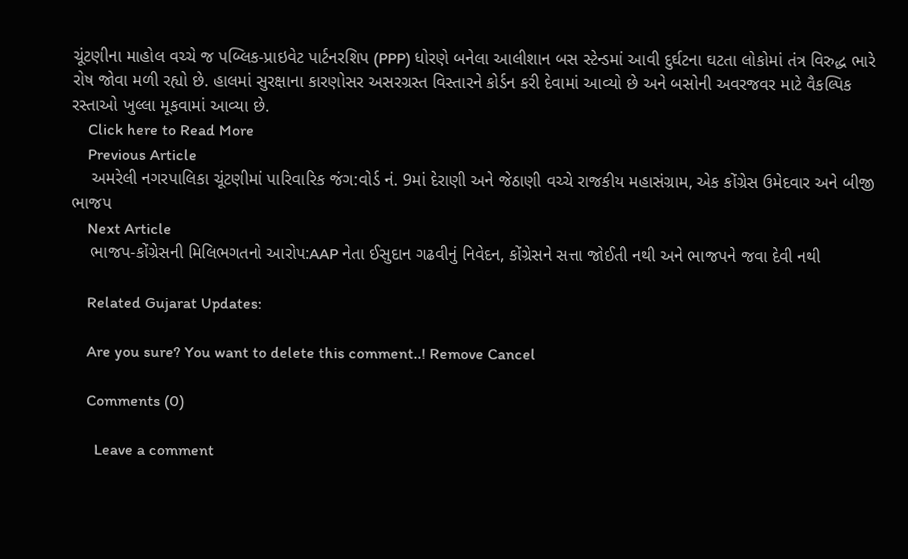ચૂંટણીના માહોલ વચ્ચે જ પબ્લિક-પ્રાઇવેટ પાર્ટનરશિપ (PPP) ધોરણે બનેલા આલીશાન બસ સ્ટેન્ડમાં આવી દુર્ઘટના ઘટતા લોકોમાં તંત્ર વિરુદ્ધ ભારે રોષ જોવા મળી રહ્યો છે. હાલમાં સુરક્ષાના કારણોસર અસરગ્રસ્ત વિસ્તારને કોર્ડન કરી દેવામાં આવ્યો છે અને બસોની અવરજવર માટે વૈકલ્પિક રસ્તાઓ ખુલ્લા મૂકવામાં આવ્યા છે.
    Click here to Read More
    Previous Article
    અમરેલી નગરપાલિકા ચૂંટણીમાં પારિવારિક જંગ:વોર્ડ નં. 9માં દેરાણી અને જેઠાણી વચ્ચે રાજકીય મહાસંગ્રામ, એક કોંગ્રેસ ઉમેદવાર અને બીજી ભાજપ
    Next Article
    ભાજપ-કોંગ્રેસની મિલિભગતનો આરોપ:AAP નેતા ઈસુદાન ગઢવીનું નિવેદન, કોંગ્રેસને સત્તા જોઈતી નથી અને ભાજપને જવા દેવી નથી

    Related Gujarat Updates:

    Are you sure? You want to delete this comment..! Remove Cancel

    Comments (0)

      Leave a comment